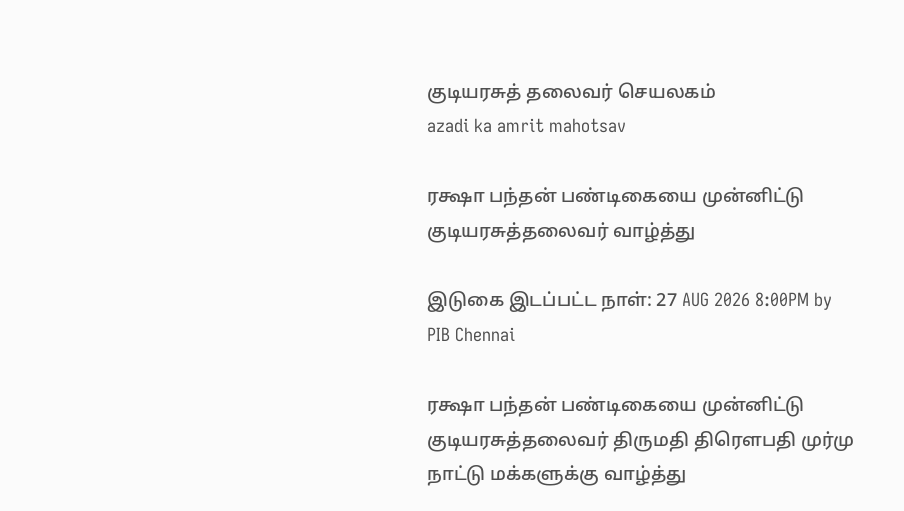குடியரசுத் தலைவர் செயலகம்
azadi ka amrit mahotsav

ரக்ஷா பந்தன் பண்டிகையை முன்னிட்டு குடியரசுத்தலைவர் வாழ்த்து

இடுகை இடப்பட்ட நாள்: 27 AUG 2026 8:00PM by PIB Chennai

ரக்ஷா பந்தன் பண்டிகையை முன்னிட்டு குடியரசுத்தலைவர் திருமதி திரௌபதி முர்மு நாட்டு மக்களுக்கு வாழ்த்து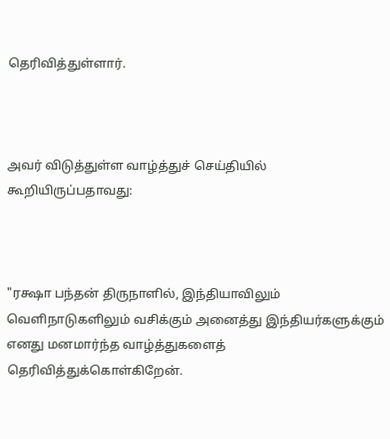தெரிவித்துள்ளார்.



அவர் விடுத்துள்ள வாழ்த்துச் செய்தியில் கூறியிருப்பதாவது:



"ரக்ஷா பந்தன் திருநாளில், இந்தியாவிலும் வெளிநாடுகளிலும் வசிக்கும் அனைத்து இந்தியர்களுக்கும் எனது மனமார்ந்த வாழ்த்துகளைத் தெரிவித்துக்கொள்கிறேன்.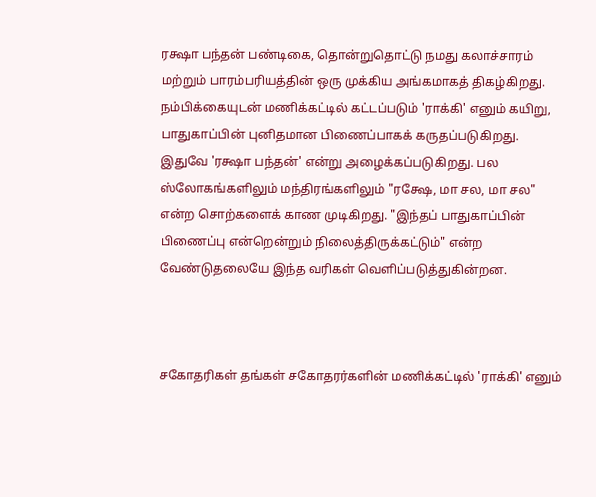ரக்ஷா பந்தன் பண்டிகை, தொன்றுதொட்டு நமது கலாச்சாரம் மற்றும் பாரம்பரியத்தின் ஒரு முக்கிய அங்கமாகத் திகழ்கிறது. நம்பிக்கையுடன் மணிக்கட்டில் கட்டப்படும் 'ராக்கி' எனும் கயிறு, பாதுகாப்பின் புனிதமான பிணைப்பாகக் கருதப்படுகிறது. இதுவே 'ரக்ஷா பந்தன்' என்று அழைக்கப்படுகிறது. பல ஸ்லோகங்களிலும் மந்திரங்களிலும் "ரக்ஷே, மா சல, மா சல" என்ற சொற்களைக் காண முடிகிறது. "இந்தப் பாதுகாப்பின் பிணைப்பு என்றென்றும் நிலைத்திருக்கட்டும்" என்ற வேண்டுதலையே இந்த வரிகள் வெளிப்படுத்துகின்றன.



சகோதரிகள் தங்கள் சகோதரர்களின் மணிக்கட்டில் 'ராக்கி' எனும்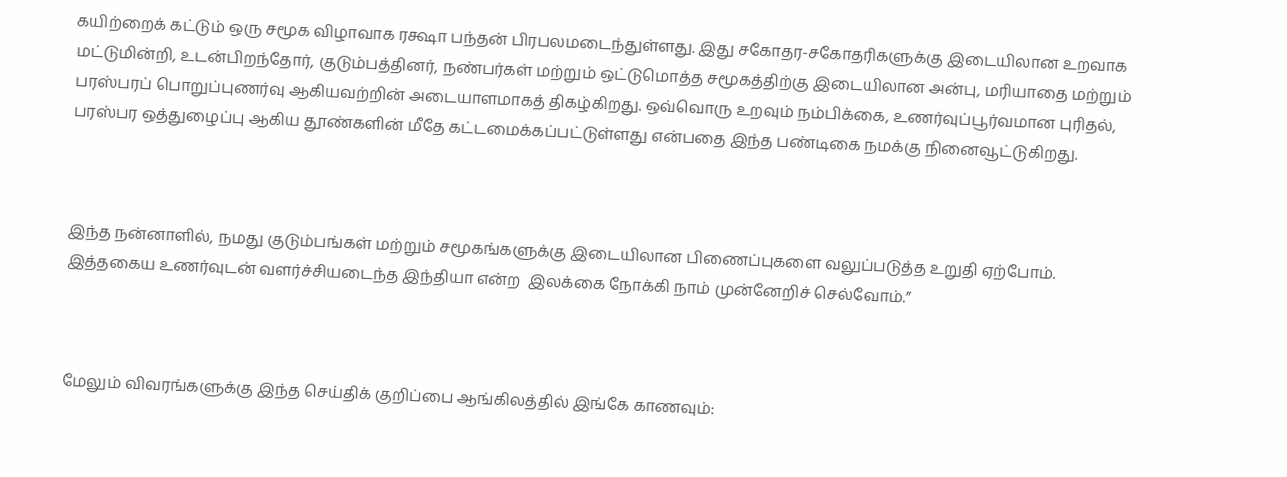கயிற்றைக் கட்டும் ஒரு சமூக விழாவாக ரக்ஷா பந்தன் பிரபலமடைந்துள்ளது. இது சகோதர-சகோதரிகளுக்கு இடையிலான உறவாக மட்டுமின்றி, உடன்பிறந்தோர், குடும்பத்தினர், நண்பர்கள் மற்றும் ஒட்டுமொத்த சமூகத்திற்கு இடையிலான அன்பு, மரியாதை மற்றும் பரஸ்பரப் பொறுப்புணர்வு ஆகியவற்றின் அடையாளமாகத் திகழ்கிறது. ஒவ்வொரு உறவும் நம்பிக்கை, உணர்வுப்பூர்வமான புரிதல், பரஸ்பர ஒத்துழைப்பு ஆகிய தூண்களின் மீதே கட்டமைக்கப்பட்டுள்ளது என்பதை இந்த பண்டிகை நமக்கு நினைவூட்டுகிறது.



இந்த நன்னாளில், நமது குடும்பங்கள் மற்றும் சமூகங்களுக்கு இடையிலான பிணைப்புகளை வலுப்படுத்த உறுதி ஏற்போம். இத்தகைய உணர்வுடன் வளர்ச்சியடைந்த இந்தியா என்ற  இலக்கை நோக்கி நாம் முன்னேறிச் செல்வோம்.”



மேலும் விவரங்களுக்கு இந்த செய்திக் குறிப்பை ஆங்கிலத்தில் இங்கே காணவும்: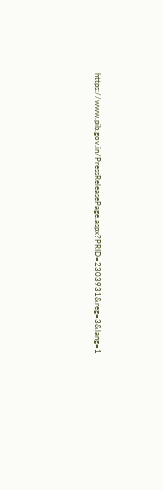https://www.pib.gov.in/PressReleasePage.aspx?PRID=2303931&reg=3&lang=1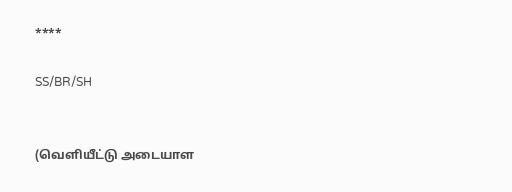****

SS/BR/SH


(வெளியீட்டு அடையாள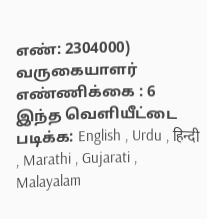எண்: 2304000) வருகையாளர் எண்ணிக்கை : 6
இந்த வெளியீட்டை படிக்க: English , Urdu , हिन्दी , Marathi , Gujarati , Malayalam